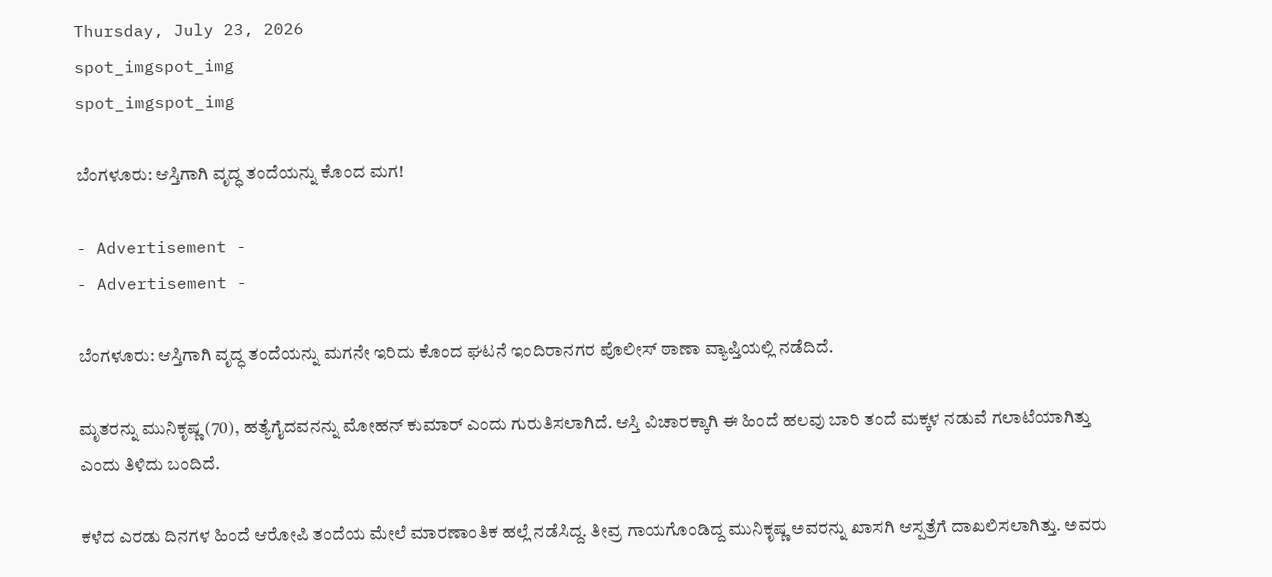Thursday, July 23, 2026
spot_imgspot_img
spot_imgspot_img

ಬೆಂಗಳೂರು: ಆಸ್ತಿಗಾಗಿ ವೃದ್ಧ ತಂದೆಯನ್ನು ಕೊಂದ ಮಗ!

- Advertisement -
- Advertisement -

ಬೆಂಗಳೂರು: ಆಸ್ತಿಗಾಗಿ ವೃದ್ಧ ತಂದೆಯನ್ನು ಮಗನೇ ಇರಿದು ಕೊಂದ ಘಟನೆ ಇಂದಿರಾನಗರ ಪೊಲೀಸ್ ಠಾಣಾ ವ್ಯಾಪ್ತಿಯಲ್ಲಿ ನಡೆದಿದೆ.

ಮೃತರನ್ನು ಮುನಿಕೃಷ್ಣ (70), ಹತ್ಯೆಗೈದವನನ್ನು ಮೋಹನ್ ಕುಮಾರ್ ಎಂದು ಗುರುತಿಸಲಾಗಿದೆ. ಆಸ್ತಿ ವಿಚಾರಕ್ಕಾಗಿ ಈ ಹಿಂದೆ ಹಲವು ಬಾರಿ ತಂದೆ ಮಕ್ಕಳ ನಡುವೆ ಗಲಾಟೆಯಾಗಿತ್ತು ಎಂದು ತಿಳಿದು ಬಂದಿದೆ.

ಕಳೆದ ಎರಡು ದಿನಗಳ ಹಿಂದೆ ಆರೋಪಿ ತಂದೆಯ ಮೇಲೆ ಮಾರಣಾಂತಿಕ ಹಲ್ಲೆ ನಡೆಸಿದ್ದ. ತೀವ್ರ ಗಾಯಗೊಂಡಿದ್ದ ಮುನಿಕೃಷ್ಣ ಅವರನ್ನು ಖಾಸಗಿ ಆಸ್ಪತ್ರೆಗೆ ದಾಖಲಿಸಲಾಗಿತ್ತು. ಅವರು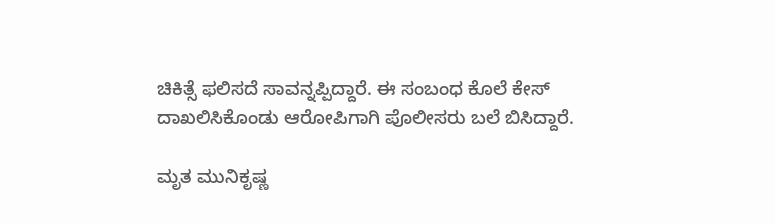ಚಿಕಿತ್ಸೆ ಫಲಿಸದೆ ಸಾವನ್ನಪ್ಪಿದ್ದಾರೆ. ಈ ಸಂಬಂಧ ಕೊಲೆ ಕೇಸ್ ದಾಖಲಿಸಿಕೊಂಡು ಆರೋಪಿಗಾಗಿ ಪೊಲೀಸರು ಬಲೆ ಬಿಸಿದ್ದಾರೆ.

ಮೃತ ಮುನಿಕೃಷ್ಣ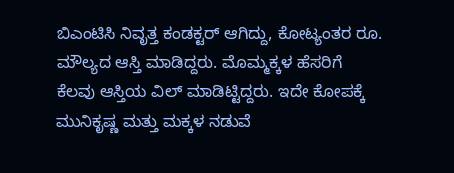ಬಿಎಂಟಿಸಿ ನಿವೃತ್ತ ಕಂಡಕ್ಟರ್ ಆಗಿದ್ದು, ಕೋಟ್ಯಂತರ ರೂ. ಮೌಲ್ಯದ ಆಸ್ತಿ ಮಾಡಿದ್ದರು. ಮೊಮ್ಮಕ್ಕಳ ಹೆಸರಿಗೆ ಕೆಲವು ಆಸ್ತಿಯ ವಿಲ್ ಮಾಡಿಟ್ಟಿದ್ದರು. ಇದೇ ಕೋಪಕ್ಕೆ ಮುನಿಕೃಷ್ಣ ಮತ್ತು ಮಕ್ಕಳ ನಡುವೆ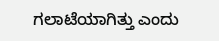ಗಲಾಟೆಯಾಗಿತ್ತು ಎಂದು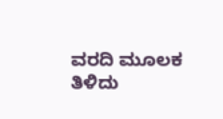ವರದಿ ಮೂಲಕ ತಿಳಿದು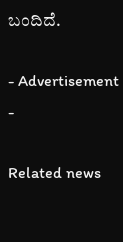ಬಂದಿದೆ.

- Advertisement -

Related news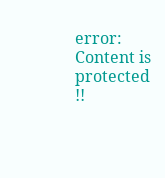error: Content is protected !!